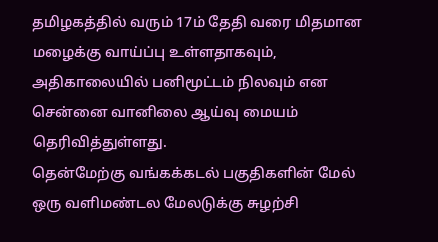தமிழகத்தில் வரும் 17ம் தேதி வரை மிதமான மழைக்கு வாய்ப்பு உள்ளதாகவும், அதிகாலையில் பனிமூட்டம் நிலவும் என சென்னை வானிலை ஆய்வு மையம் தெரிவித்துள்ளது.
தென்மேற்கு வங்கக்கடல் பகுதிகளின் மேல் ஒரு வளிமண்டல மேலடுக்கு சுழற்சி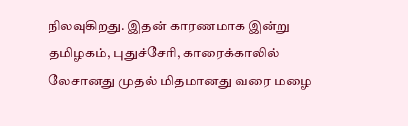நிலவுகிறது. இதன் காரணமாக இன்று தமிழகம், புதுச்சேரி, காரைக்காலில் லேசானது முதல் மிதமானது வரை மழை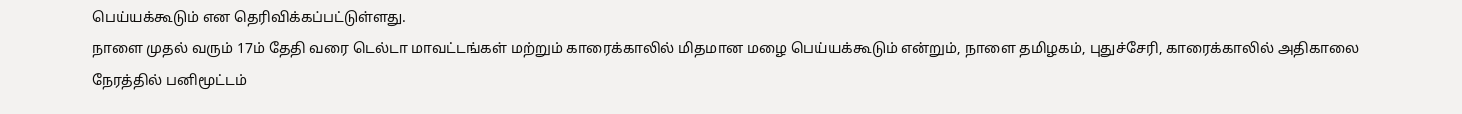பெய்யக்கூடும் என தெரிவிக்கப்பட்டுள்ளது.
நாளை முதல் வரும் 17ம் தேதி வரை டெல்டா மாவட்டங்கள் மற்றும் காரைக்காலில் மிதமான மழை பெய்யக்கூடும் என்றும், நாளை தமிழகம், புதுச்சேரி, காரைக்காலில் அதிகாலை நேரத்தில் பனிமூட்டம்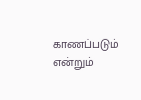காணப்படும் என்றும்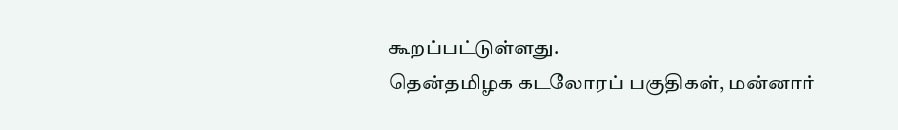கூறப்பட்டுள்ளது.
தென்தமிழக கடலோரப் பகுதிகள், மன்னார்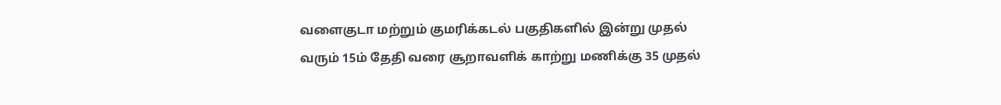வளைகுடா மற்றும் குமரிக்கடல் பகுதிகளில் இன்று முதல் வரும் 15ம் தேதி வரை சூறாவளிக் காற்று மணிக்கு 35 முதல்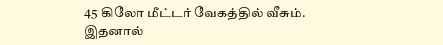45 கிலோ மீட்டர் வேகத்தில் வீசும். இதனால்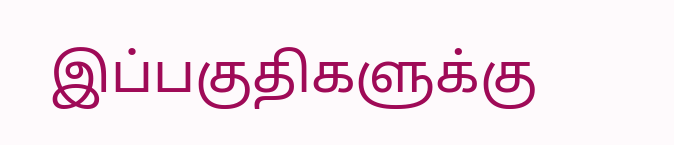இப்பகுதிகளுக்கு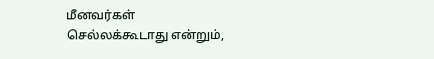மீனவர்கள் செல்லக்கூடாது என்றும்,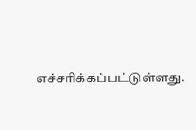எச்சரிக்கப்பட்டுள்ளது.